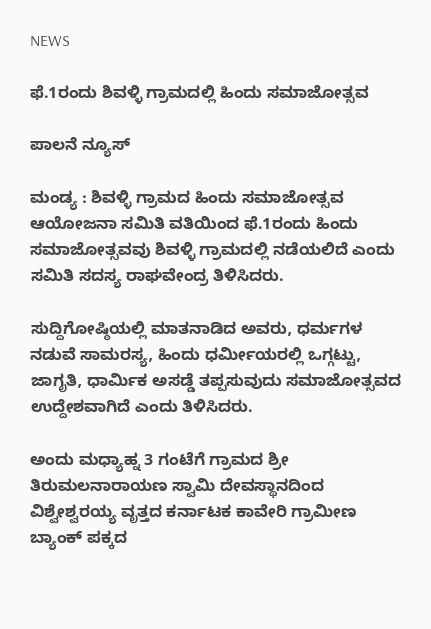NEWS

ಫೆ.1ರಂದು ಶಿವಳ್ಳಿ ಗ್ರಾಮದಲ್ಲಿ ಹಿಂದು ಸಮಾಜೋತ್ಸವ

ಪಾಲನೆ ನ್ಯೂಸ್

ಮಂಡ್ಯ : ಶಿವಳ್ಳಿ ಗ್ರಾಮದ ಹಿಂದು ಸಮಾಜೋತ್ಸವ ಆಯೋಜನಾ ಸಮಿತಿ ವತಿಯಿಂದ ಫೆ.1ರಂದು ಹಿಂದು ಸಮಾಜೋತ್ಸವವು ಶಿವಳ್ಳಿ ಗ್ರಾಮದಲ್ಲಿ ನಡೆಯಲಿದೆ ಎಂದು ಸಮಿತಿ ಸದಸ್ಯ ರಾಘವೇಂದ್ರ ತಿಳಿಸಿದರು.

ಸುದ್ದಿಗೋಷ್ಠಿಯಲ್ಲಿ ಮಾತನಾಡಿದ ಅವರು, ಧರ್ಮಗಳ ನಡುವೆ ಸಾಮರಸ್ಯ, ಹಿಂದು ಧರ್ಮೀಯರಲ್ಲಿ ಒಗ್ಗಟ್ಟು, ಜಾಗೃತಿ, ಧಾರ್ಮಿಕ ಅಸಡ್ಡೆ ತಪ್ಪಸುವುದು ಸಮಾಜೋತ್ಸವದ ಉದ್ದೇಶವಾಗಿದೆ ಎಂದು ತಿಳಿಸಿದರು.

ಅಂದು ಮಧ್ಯಾಹ್ನ 3 ಗಂಟೆಗೆ ಗ್ರಾಮದ ಶ್ರೀ ತಿರುಮಲನಾರಾಯಣ ಸ್ವಾಮಿ ದೇವಸ್ಥಾನದಿಂದ ವಿಶ್ವೇಶ್ವರಯ್ಯ ವೃತ್ತದ ಕರ್ನಾಟಕ ಕಾವೇರಿ ಗ್ರಾಮೀಣ ಬ್ಯಾಂಕ್ ಪಕ್ಕದ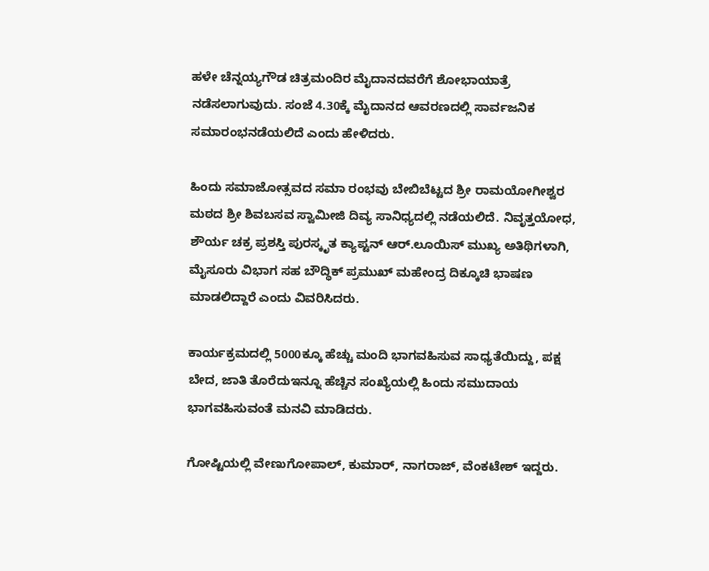ಹಳೇ ಚೆನ್ನಯ್ಯಗೌಡ ಚಿತ್ರಮಂದಿರ ಮೈದಾನದವರೆಗೆ ಶೋಭಾಯಾತ್ರೆ ನಡೆಸಲಾಗುವುದು. ಸಂಜೆ 4.30ಕ್ಕೆ ಮೈದಾನದ ಆವರಣದಲ್ಲಿ ಸಾರ್ವಜನಿಕ ಸಮಾರಂಭನಡೆಯಲಿದೆ ಎಂದು ಹೇಳಿದರು.

ಹಿಂದು ಸಮಾಜೋತ್ಸವದ ಸಮಾ ರಂಭವು ಬೇಬಿಬೆಟ್ಟದ ಶ್ರೀ ರಾಮಯೋಗೀಶ್ವರ ಮಠದ ಶ್ರೀ ಶಿವಬಸವ ಸ್ವಾಮೀಜಿ ದಿವ್ಯ ಸಾನಿಧ್ಯದಲ್ಲಿ ನಡೆಯಲಿದೆ. ನಿವೃತ್ತಯೋಧ, ಶೌರ್ಯ ಚಕ್ರ ಪ್ರಶಸ್ತಿ ಪುರಸ್ಕೃತ ಕ್ಯಾಪ್ಟನ್ ಆರ್.ಲೂಯಿಸ್ ಮುಖ್ಯ ಅತಿಥಿಗಳಾಗಿ, ಮೈಸೂರು ವಿಭಾಗ ಸಹ ಬೌದ್ಧಿಕ್ ಪ್ರಮುಖ್ ಮಹೇಂದ್ರ ದಿಕ್ಕೂಚಿ ಭಾಷಣ ಮಾಡಲಿದ್ದಾರೆ ಎಂದು ವಿವರಿಸಿದರು.

ಕಾರ್ಯಕ್ರಮದಲ್ಲಿ 5000ಕ್ಕೂ ಹೆಚ್ಚು ಮಂದಿ ಭಾಗವಹಿಸುವ ಸಾಧ್ಯತೆಯಿದ್ದು, ಪಕ್ಷ ಬೇದ, ಜಾತಿ ತೊರೆದುಇನ್ನೂ ಹೆಚ್ಚಿನ ಸಂಖ್ಯೆಯಲ್ಲಿ ಹಿಂದು ಸಮುದಾಯ ಭಾಗವಹಿಸುವಂತೆ ಮನವಿ ಮಾಡಿದರು.

ಗೋಷ್ಟಿಯಲ್ಲಿ ವೇಣುಗೋಪಾಲ್, ಕುಮಾರ್, ನಾಗರಾಜ್, ವೆಂಕಟೇಶ್ ಇದ್ದರು.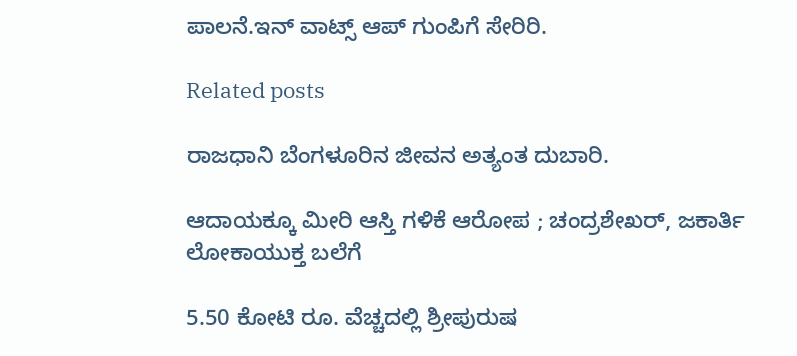ಪಾಲನೆ.ಇನ್‌ ವಾಟ್ಸ್‌ ಆಪ್‌ ಗುಂಪಿಗೆ ಸೇರಿರಿ.

Related posts

ರಾಜಧಾನಿ ಬೆಂಗಳೂರಿನ ಜೀವನ ಅತ್ಯಂತ ದುಬಾರಿ.

ಆದಾಯಕ್ಕೂ ಮೀರಿ ಆಸ್ತಿ ಗಳಿಕೆ ಆರೋಪ ; ಚಂದ್ರಶೇಖ‌ರ್, ಜಕಾರ್ತಿ ಲೋಕಾಯುಕ್ತ ಬಲೆಗೆ

5.50 ಕೋಟಿ ರೂ. ವೆಚ್ಚದಲ್ಲಿ ಶ್ರೀಪುರುಷ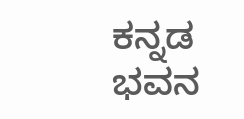ಕನ್ನಡ ಭವನ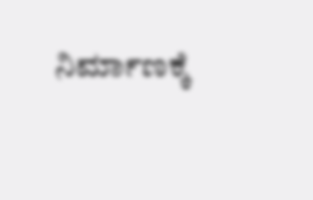ನಿರ್ಮಾಣಕ್ಕೆ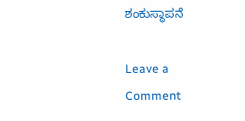ಶಂಕುಸ್ಥಾಪನೆ

Leave a Comment